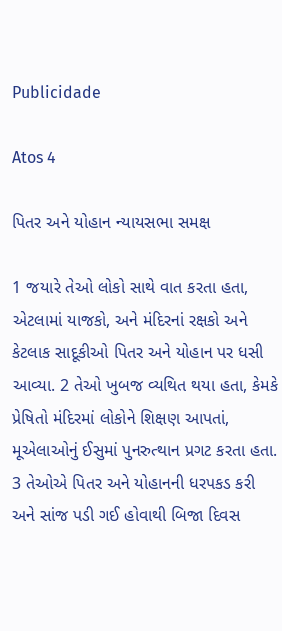Publicidade

Atos 4

પિતર અને યોહાન ન્યાયસભા સમક્ષ

1 જયારે તેઓ લોકો સાથે વાત કરતા હતા, એટલામાં યાજકો, અને મંદિરનાં રક્ષકો અને કેટલાક સાદૂકીઓ પિતર અને યોહાન પર ધસી આવ્યા. 2 તેઓ ખુબજ વ્યથિત થયા હતા, કેમકે પ્રેષિતો મંદિરમાં લોકોને શિક્ષણ આપતાં, મૂએલાઓનું ઈસુમાં પુનરુત્થાન પ્રગટ કરતા હતા. 3 તેઓએ પિતર અને યોહાનની ધરપકડ કરી અને સાંજ પડી ગઈ હોવાથી બિજા દિવસ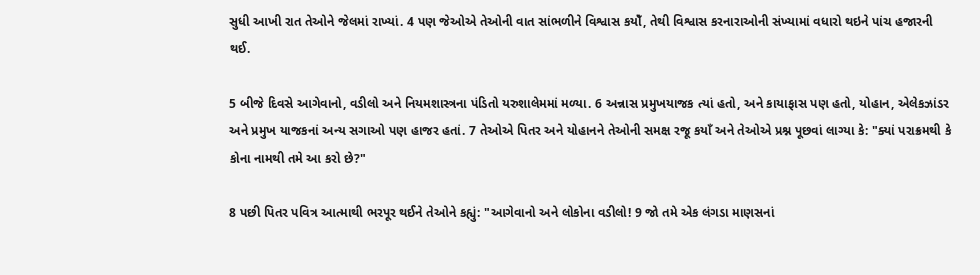સુધી આખી રાત તેઓને જેલમાં રાખ્યાં. 4 પણ જેઓએ તેઓની વાત સાંભળીને વિશ્વાસ કયોઁ, તેથી વિશ્વાસ કરનારાઓની સંખ્યામાં વધારો થઇને પાંચ હજારની થઈ.

5 બીજે દિવસે આગેવાનો, વડીલો અને નિયમશાસ્ત્રના પંડિતો યરુશાલેમમાં મળ્યા. 6 અન્નાસ પ્રમુખયાજક ત્યાં હતો, અને કાયાફાસ પણ હતો, યોહાન, એલેકઝાંડર અને પ્રમુખ યાજકનાં અન્ય સગાઓ પણ હાજર હતાં. 7 તેઓએ પિતર અને યોહાનને તેઓની સમક્ષ રજૂ કયાઁ અને તેઓએ પ્રશ્ન પૂછવાં લાગ્યા કે: "ક્યાં પરાક્રમથી કે કોના નામથી તમે આ કરો છે?"

8 પછી પિતર પવિત્ર આત્માથી ભરપૂર થઈને તેઓને કહ્યું: "આગેવાનો અને લોકોના વડીલો! 9 જો તમે એક લંગડા માણસનાં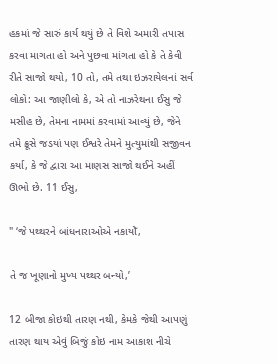હકમાં જે સારું કાર્ય થયું છે તે વિશે અમારી તપાસ કરવા માગતા હો અને પુછવા માંગતા હો કે તે કેવી રીતે સાજો થયો, 10 તો, તમે તથા ઇઝરાયેલનાં સર્વ લોકો: આ જાણીલો કે, એ તો નાઝરેથના ઈસુ જે મસીહ છે, તેમના નામમાં કરવામાં આવ્યું છે, જેને તમે ક્રૂસે જડયાં પણ ઈશ્વરે તેમને મુત્યુમાંથી સજીવન કર્યા, કે જે દ્વારા આ માણસ સાજો થઈને અહીં ઊભો છે. 11 ઈસુ,

" ‘જે પથ્થરને બાંધનારાઓએ નકાયોઁ,

તે જ ખૂણાનો મુખ્ય પથ્થર બન્યો,’

12 બીજા કોઇથી તારણ નથી, કેમકે જેથી આપણું તારણ થાય એવું બિજું કોઇ નામ આકાશ નીચે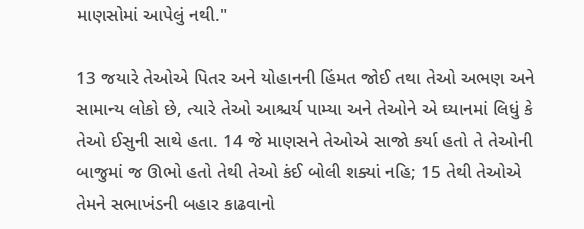માણસોમાં આપેલું નથી."

13 જયારે તેઓએ પિતર અને યોહાનની હિંમત જોઈ તથા તેઓ અભણ અને સામાન્ય લોકો છે, ત્યારે તેઓ આશ્ચર્ય પામ્યા અને તેઓને એ ઘ્યાનમાં લિધું કે તેઓ ઈસુની સાથે હતા. 14 જે માણસને તેઓએ સાજો કર્યા હતો તે તેઓની બાજુમાં જ ઊભો હતો તેથી તેઓ કંઈ બોલી શક્યાં નહિ; 15 તેથી તેઓએ તેમને સભાખંડની બહાર કાઢવાનો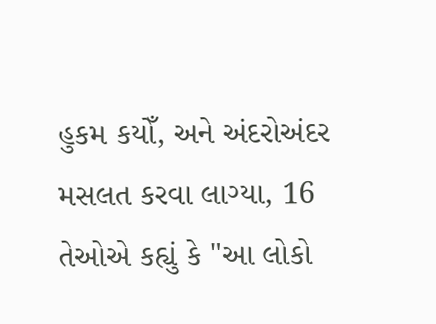હુકમ કયોઁ, અને અંદરોઅંદર મસલત કરવા લાગ્યા, 16 તેઓએ કહ્યું કે "આ લોકો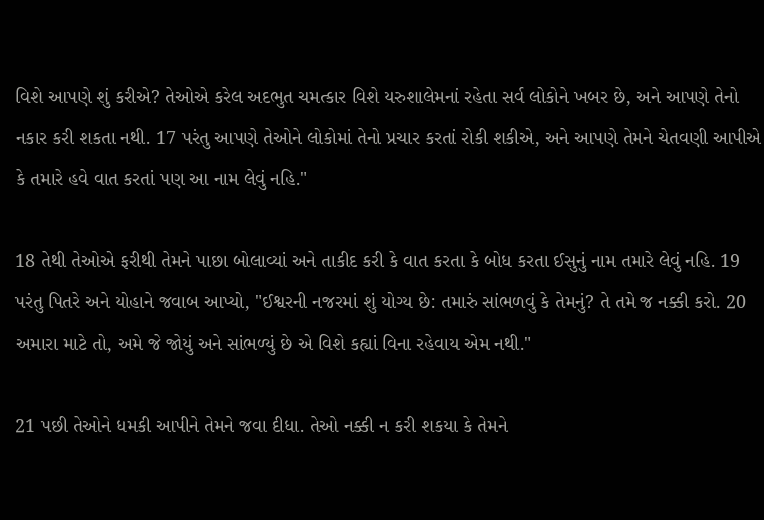વિશે આપણે શું કરીએ? તેઓએ કરેલ અદભુત ચમત્કાર વિશે યરુશાલેમનાં રહેતા સર્વ લોકોને ખબર છે, અને આપણે તેનો નકાર કરી શકતા નથી. 17 પરંતુ આપણે તેઓને લોકોમાં તેનો પ્રચાર કરતાં રોકી શકીએ, અને આપણે તેમને ચેતવણી આપીએ કે તમારે હવે વાત કરતાં પણ આ નામ લેવું નહિ."

18 તેથી તેઓએ ફરીથી તેમને પાછા બોલાવ્યાં અને તાકીદ કરી કે વાત કરતા કે બોધ કરતા ઈસુનું નામ તમારે લેવું નહિ. 19 પરંતુ પિતરે અને યોહાને જવાબ આપ્યો, "ઈશ્વરની નજરમાં શું યોગ્ય છે: તમારું સાંભળવું કે તેમનું? તે તમે જ નક્કી કરો. 20 અમારા માટે તો, અમે જે જોયું અને સાંભળ્યું છે એ વિશે કહ્યાં વિના રહેવાય એમ નથી."

21 પછી તેઓને ધમકી આપીને તેમને જવા દીધા. તેઓ નક્કી ન કરી શકયા કે તેમને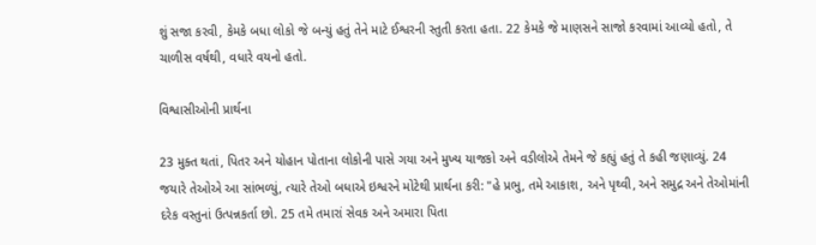શું સજા કરવી, કેમકે બધા લોકો જે બન્યું હતું તેને માટે ઈશ્વરની સ્તુતી કરતા હતા. 22 કેમકે જે માણસને સાજો કરવામાં આવ્યો હતો, તે ચાળીસ વર્ષથી, વધારે વયનો હતો.

વિશ્વાસીઓની પ્રાર્થના

23 મુક્ત થતાં, પિતર અને યોહાન પોતાના લોકોની પાસે ગયા અને મુખ્ય યાજકો અને વડીલોએ તેમને જે કહ્યું હતું તે કહી જણાવ્યું. 24 જયારે તેઓએ આ સાંભળ્યું, ત્યારે તેઓ બધાએ ઇશ્વરને મોટેથી પ્રાર્થના કરી: "હે પ્રભુ, તમે આકાશ, અને પૃથ્વી, અને સમુદ્ર અને તેઓમાંની દરેક વસ્તુનાં ઉત્પન્નકર્તા છો. 25 તમે તમારાં સેવક અને અમારા પિતા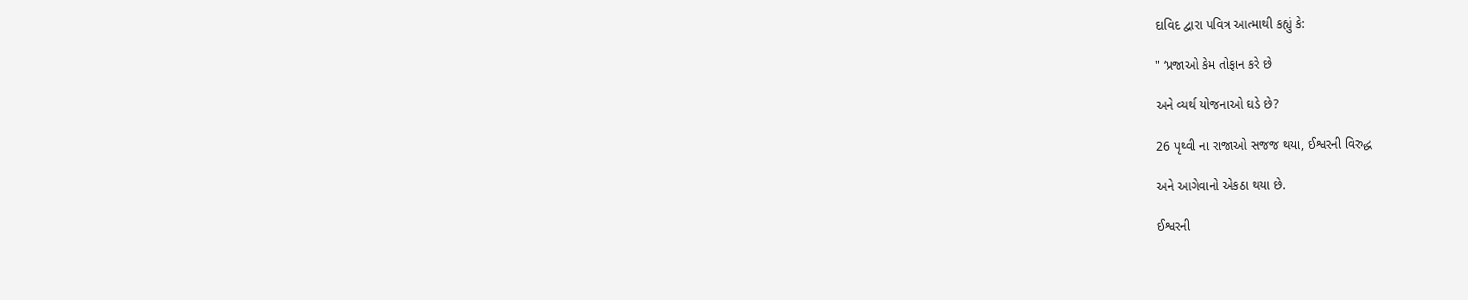દાવિદ દ્વારા પવિત્ર આત્માથી કહ્યું કે:

" ‘પ્રજાઓ કેમ તોફાન કરે છે

અને વ્યર્થ યોજનાઓ ઘડે છે?

26 પૃથ્વી ના રાજાઓ સજજ થયા, ઈશ્વરની વિરુદ્ધ

અને આગેવાનો એકઠા થયા છે.

ઈશ્વરની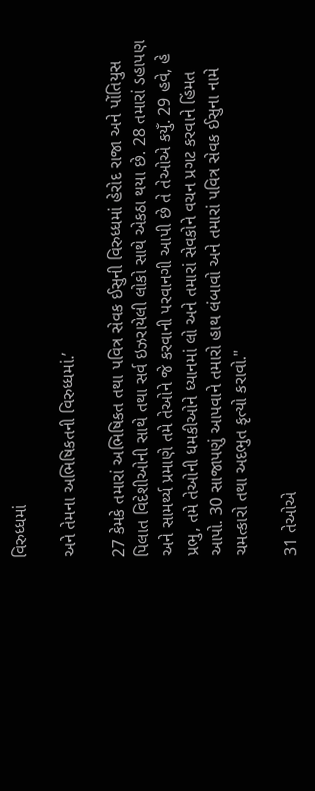વિરુધ્ધમાં

અને તેમના અભિષિકતની વિરુધ્ધમાં.’

27 કેમકે તમારાં અભિષિકત તથા પવિત્ર સેવક ઈસુની વિરુધ્ધમાં હેરોદ રાજા અને પોંતિયુસ પિલાત વિદેશીઓની સાથે તથા સર્વ ઇઝરાયેલી લોકો સાથે એકઠા થયા છે. 28 તમારાં ડહાપણ અને સામર્થ્ય પ્રમાણે તમે તેઓને જે કરવાની પરવાનગી આપી છે તે તેઓએ કયુઁ. 29 હવે, હે પ્રભુ, તમે તેઓની ધમકીઓને ધ્યાનમાં લો અને તમારાં સેવકોને વચન પ્રગટ કરવાને હિંમત આપો. 30 સાજાપણું આપવાને તમારો હાથ લંબાવો અને તમારાં પવિત્ર સેવક ઈસુના નામે ચમત્કારો તથા અદભુત કૃત્યો કરાવો."

31 તેઓએ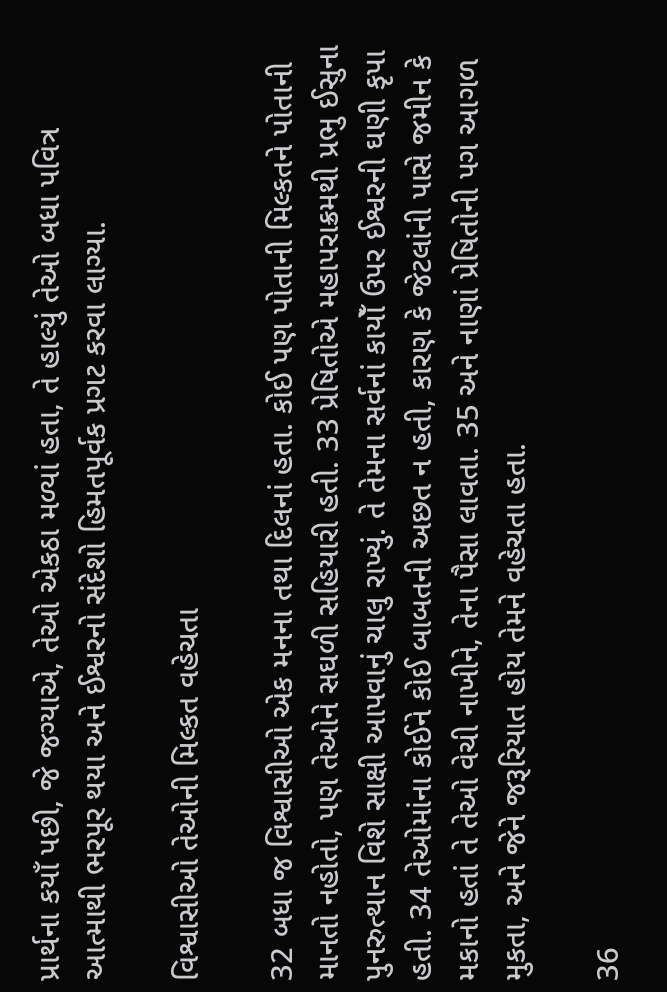પ્રાર્થના કયાઁ પછી, જે જગ્યાએ, તેઓ એકઠા મળ્યાં હતા, તે હાલ્યું તેઓ બધા પવિત્ર આત્માથી ભરપૂર થયા અને ઈશ્વરનો સંદેશો હિમતપૂર્વક પ્રગટ કરવા લાગ્યા.

વિશ્વાસીઓ તેઓની મિલ્કત વહેચતા

32 બધા જ વિશ્વાસીઓ એક મનના તથા દિલનાં હતા. કોઈ પણ પોતાની મિલ્કતને પોતાની માનતો નહોતો, પણ તેઓને સઘળી સહિયારી હતી. 33 પ્રેષિતોએ મહાપરાક્રમથી પ્રભુ ઈસુના પુનરુત્થાન વિશે સાક્ષી આપવાનું ચાલુ રાખ્યું. તે તેમના સર્વનાં કાયોઁ ઉપર ઈશ્વરની ઘણી કૃપા હતી. 34 તેઓમાંના કોઈને કોઈ બાબતની અછત ન હતી, કારણ કે જેટલાંની પાસે જમીન કે મકાનો હતાં તે તેઓ વેચી નાખીને, તેના પૈસા લાવતા. 35 અને નાણાં પ્રેષિતોની પગ આગળ મુકતા, અને જેને જરૂરિયાત હોય તેમને વહેચતા હતા.

36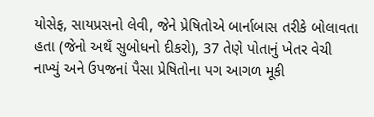યોસેફ, સાયપ્રસનો લેવી, જેને પ્રેષિતોએ બાર્નાબાસ તરીકે બોલાવતા હતા (જેનો અથઁ સુબોધનો દીકરો), 37 તેણે પોતાનું ખેતર વેચી નાખ્યું અને ઉપજનાં પૈસા પ્રેષિતોના પગ આગળ મૂકી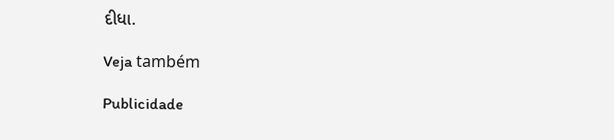દીધા.

Veja também

Publicidade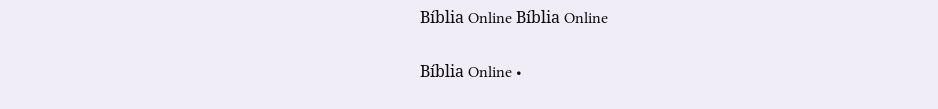Bíblia Online Bíblia Online

Bíblia Online •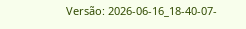Versão: 2026-06-16_18-40-07-